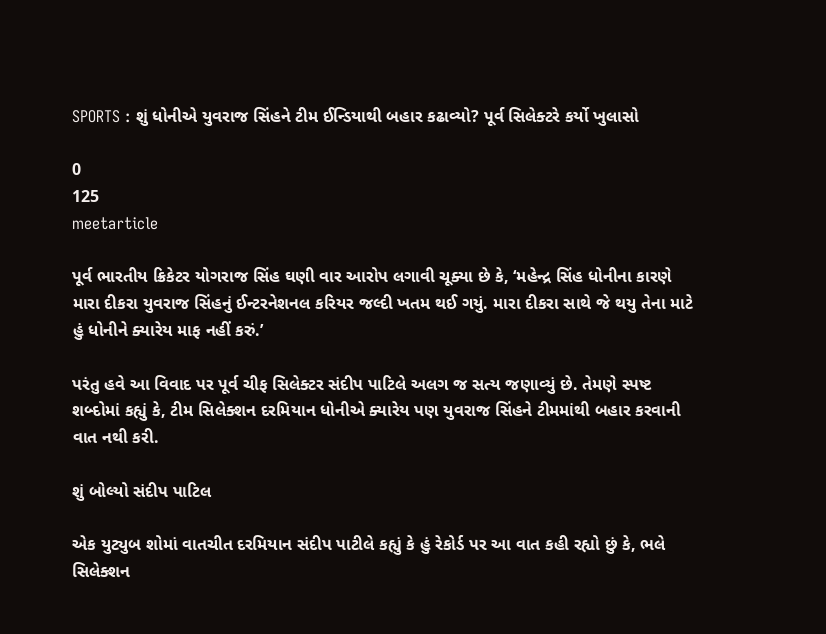SPORTS : શું ધોનીએ યુવરાજ સિંહને ટીમ ઈન્ડિયાથી બહાર કઢાવ્યો? પૂર્વ સિલેક્ટરે કર્યો ખુલાસો

0
125
meetarticle

પૂર્વ ભારતીય ક્રિકેટર યોગરાજ સિંહ ઘણી વાર આરોપ લગાવી ચૂક્યા છે કે, ‘મહેન્દ્ર સિંહ ધોનીના કારણે મારા દીકરા યુવરાજ સિંહનું ઈન્ટરનેશનલ કરિયર જલ્દી ખતમ થઈ ગયું. મારા દીકરા સાથે જે થયુ તેના માટે હું ધોનીને ક્યારેય માફ નહીં કરું.’

પરંતુ હવે આ વિવાદ પર પૂર્વ ચીફ સિલેક્ટર સંદીપ પાટિલે અલગ જ સત્ય જણાવ્યું છે. તેમણે સ્પષ્ટ શબ્દોમાં કહ્યું કે, ટીમ સિલેક્શન દરમિયાન ધોનીએ ક્યારેય પણ યુવરાજ સિંહને ટીમમાંથી બહાર કરવાની વાત નથી કરી.

શું બોલ્યો સંદીપ પાટિલ

એક યુટ્યુબ શોમાં વાતચીત દરમિયાન સંદીપ પાટીલે કહ્યું કે હું રેકોર્ડ પર આ વાત કહી રહ્યો છું કે, ભલે સિલેક્શન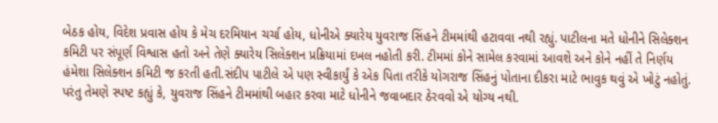બેઠક હોય, વિદેશ પ્રવાસ હોય કે મેચ દરમિયાન ચર્ચા હોય, ધોનીએ ક્યારેય યુવરાજ સિંહને ટીમમાંથી હટાવવા નથી રહ્યું. પાટીલના મતે ધોનીને સિલેક્શન કમિટી પર સંપૂર્ણ વિશ્વાસ હતો અને તેણે ક્યારેય સિલેક્શન પ્રક્રિયામાં દખલ નહોતી કરી. ટીમમાં કોને સામેલ કરવામાં આવશે અને કોને નહીં તે નિર્ણય હંમેશા સિલેક્શન કમિટી જ કરતી હતી.સંદીપ પાટીલે એ પણ સ્વીકાર્યું કે એક પિતા તરીકે યોગરાજ સિંહનું પોતાના દીકરા માટે ભાવુક થવું એ ખોટું નહોતું. પરંતુ તેમણે સ્પષ્ટ કહ્યું કે, યુવરાજ સિંહને ટીમમાંથી બહાર કરવા માટે ધોનીને જવાબદાર ઠેરવવો એ યોગ્ય નથી.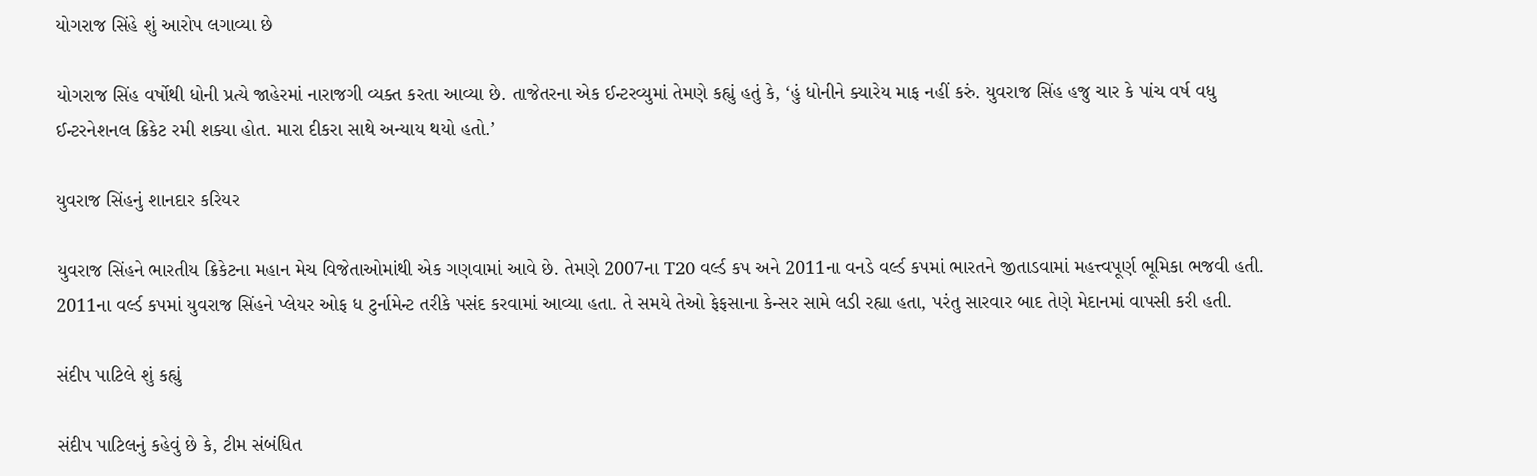યોગરાજ સિંહે શું આરોપ લગાવ્યા છે

યોગરાજ સિંહ વર્ષોથી ધોની પ્રત્યે જાહેરમાં નારાજગી વ્યક્ત કરતા આવ્યા છે. તાજેતરના એક ઈન્ટરવ્યુમાં તેમણે કહ્યું હતું કે, ‘હું ધોનીને ક્યારેય માફ નહીં કરું. યુવરાજ સિંહ હજુ ચાર કે પાંચ વર્ષ વધુ ઈન્ટરનેશનલ ક્રિકેટ રમી શક્યા હોત. મારા દીકરા સાથે અન્યાય થયો હતો.’

યુવરાજ સિંહનું શાનદાર કરિયર

યુવરાજ સિંહને ભારતીય ક્રિકેટના મહાન મેચ વિજેતાઓમાંથી એક ગણવામાં આવે છે. તેમણે 2007ના T20 વર્લ્ડ કપ અને 2011ના વનડે વર્લ્ડ કપમાં ભારતને જીતાડવામાં મહત્ત્વપૂર્ણ ભૂમિકા ભજવી હતી. 2011ના વર્લ્ડ કપમાં યુવરાજ સિંહને પ્લેયર ઓફ ધ ટુર્નામેન્ટ તરીકે પસંદ કરવામાં આવ્યા હતા. તે સમયે તેઓ ફેફસાના કેન્સર સામે લડી રહ્યા હતા, પરંતુ સારવાર બાદ તેણે મેદાનમાં વાપસી કરી હતી.

સંદીપ પાટિલે શું કહ્યું

સંદીપ પાટિલનું કહેવું છે કે, ટીમ સંબંધિત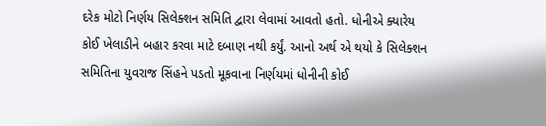દરેક મોટો નિર્ણય સિલેક્શન સમિતિ દ્વારા લેવામાં આવતો હતો. ધોનીએ ક્યારેય કોઈ ખેલાડીને બહાર કરવા માટે દબાણ નથી કર્યું. આનો અર્થ એ થયો કે સિલેક્શન સમિતિના યુવરાજ સિંહને પડતો મૂકવાના નિર્ણયમાં ધોનીની કોઈ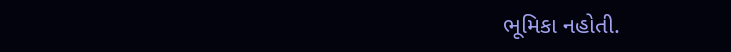ભૂમિકા નહોતી.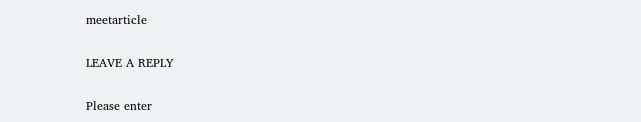meetarticle

LEAVE A REPLY

Please enter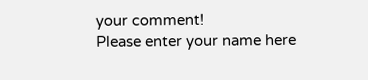your comment!
Please enter your name here